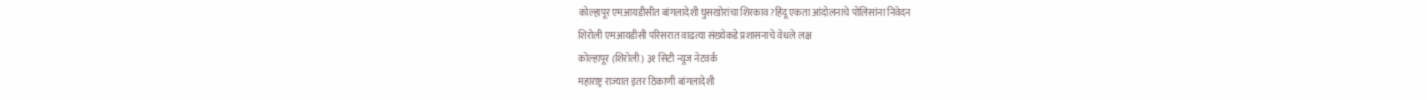कोल्हापूर एमआयडीसीत बांगलादेशी घुसखोरांचा शिरकाव?हिंदू एकता आंदोलनाचे पोलिसांना निवेदन
शिरोली एमआयडीसी परिसरात वाढत्या संख्येकडे प्रशासनाचे वेधले लक्ष
कोल्हापूर (शिरोली ) ३१ सिटी न्यूज नेटवर्क
महाराष्ट्र राज्यात इतर ठिकाणी बांगलादेशी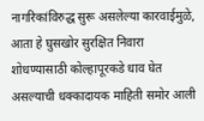नागरिकांविरुद्ध सुरू असलेल्या कारवाईमुळे, आता हे घुसखोर सुरक्षित निवारा शोधण्यासाठी कोल्हापूरकडे धाव घेत असल्याची धक्कादायक माहिती समोर आली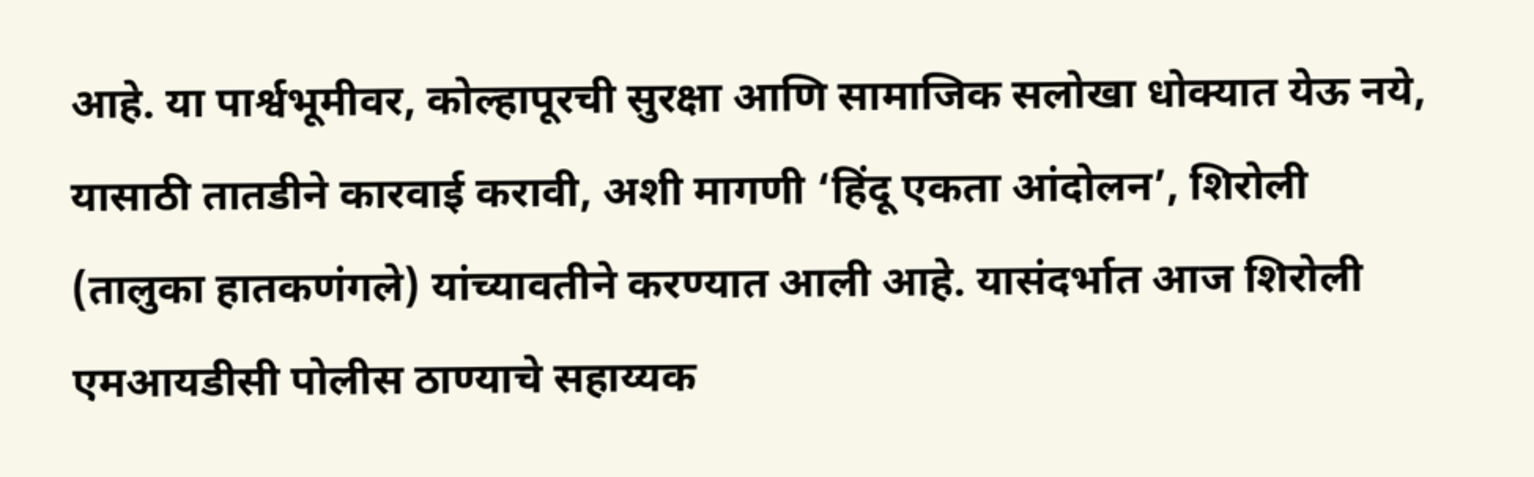आहे. या पार्श्वभूमीवर, कोल्हापूरची सुरक्षा आणि सामाजिक सलोखा धोक्यात येऊ नये, यासाठी तातडीने कारवाई करावी, अशी मागणी ‘हिंदू एकता आंदोलन’, शिरोली (तालुका हातकणंगले) यांच्यावतीने करण्यात आली आहे. यासंदर्भात आज शिरोली एमआयडीसी पोलीस ठाण्याचे सहाय्यक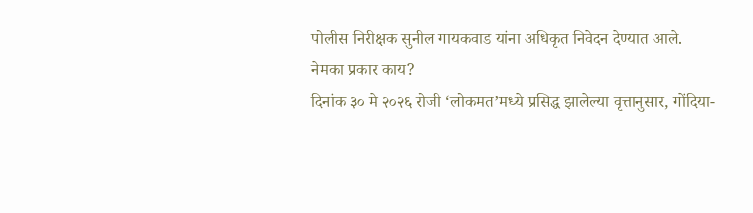पोलीस निरीक्षक सुनील गायकवाड यांना अधिकृत निवेदन देण्यात आले.
नेमका प्रकार काय?
दिनांक ३० मे २०२६ रोजी ‘लोकमत’मध्ये प्रसिद्ध झालेल्या वृत्तानुसार, गोंदिया-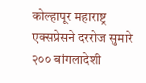कोल्हापूर महाराष्ट्र एक्सप्रेसने दररोज सुमारे २०० बांगलादेशी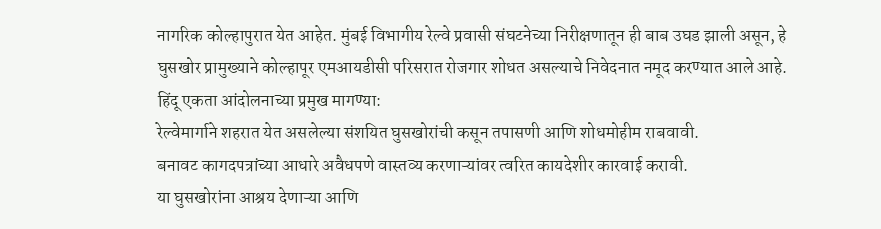नागरिक कोल्हापुरात येत आहेत. मुंबई विभागीय रेल्वे प्रवासी संघटनेच्या निरीक्षणातून ही बाब उघड झाली असून, हे घुसखोर प्रामुख्याने कोल्हापूर एमआयडीसी परिसरात रोजगार शोधत असल्याचे निवेदनात नमूद करण्यात आले आहे.
हिंदू एकता आंदोलनाच्या प्रमुख मागण्या:
रेल्वेमार्गाने शहरात येत असलेल्या संशयित घुसखोरांची कसून तपासणी आणि शोधमोहीम राबवावी.
बनावट कागदपत्रांच्या आधारे अवैधपणे वास्तव्य करणाऱ्यांवर त्वरित कायदेशीर कारवाई करावी.
या घुसखोरांना आश्रय देणाऱ्या आणि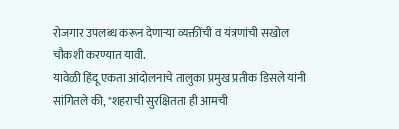रोजगार उपलब्ध करून देणाऱ्या व्यक्तींची व यंत्रणांची सखोल चौकशी करण्यात यावी.
यावेळी हिंदू एकता आंदोलनाचे तालुका प्रमुख प्रतीक डिसले यांनी सांगितले की, "शहराची सुरक्षितता ही आमची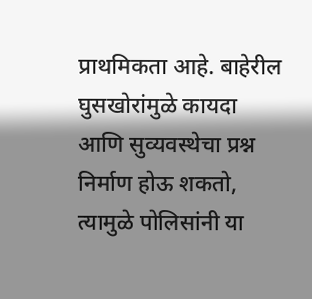प्राथमिकता आहे. बाहेरील घुसखोरांमुळे कायदा आणि सुव्यवस्थेचा प्रश्न निर्माण होऊ शकतो, त्यामुळे पोलिसांनी या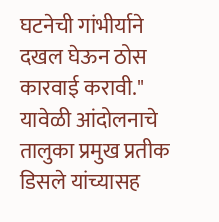घटनेची गांभीर्याने दखल घेऊन ठोस कारवाई करावी."
यावेळी आंदोलनाचे तालुका प्रमुख प्रतीक डिसले यांच्यासह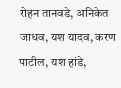रोहन तानवडे, अनिकेत जाधव, यश यादव, करण पाटील, यश हांडे,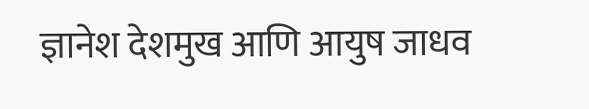ज्ञानेश देशमुख आणि आयुष जाधव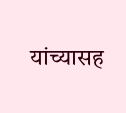यांच्यासह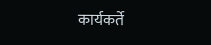कार्यकर्ते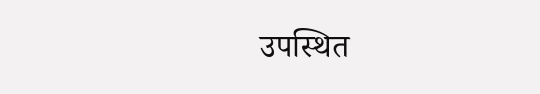उपस्थित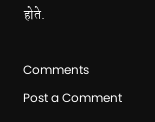होते.

Comments
Post a Comment